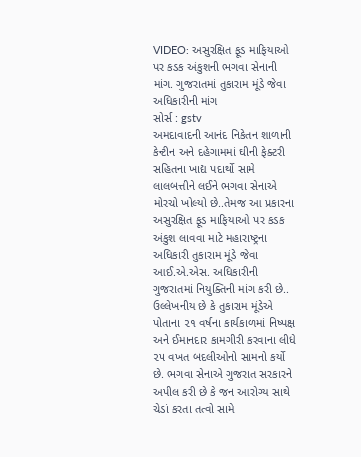VIDEO: અસુરક્ષિત ફૂડ માફિયાઓ પર કડક અંકુશની ભગવા સેનાની માંગ. ગુજરાતમાં તુકારામ મૂંડે જેવા અધિકારીની માંગ
સોર્સ : gstv
અમદાવાદની આનંદ નિકેતન શાળાની કેન્ટીન અને દહેગામમાં ઘીની ફેક્ટરી સહિતના ખાદ્ય પદાર્થો સામે લાલબત્તીને લઈને ભગવા સેનાએ મોરચો ખોલ્યો છે..તેમજ આ પ્રકારના અસુરક્ષિત ફૂડ માફિયાઓ પર કડક અંકુશ લાવવા માટે મહારાષ્ટ્રના અધિકારી તુકારામ મૂંડે જેવા આઈ.એ.એસ. અધિકારીની ગુજરાતમાં નિયુક્તિની માંગ કરી છે.. ઉલ્લેખનીય છે કે તુકારામ મૂંડેએ પોતાના ૨૧ વર્ષના કાર્યકાળમાં નિષ્પક્ષ અને ઈમાનદાર કામગીરી કરવાના લીધે ૨૫ વખત બદલીઓનો સામનો કર્યો છે. ભગવા સેનાએ ગુજરાત સરકારને અપીલ કરી છે કે જન આરોગ્ય સાથે ચેડાં કરતા તત્વો સામે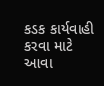કડક કાર્યવાહી કરવા માટે આવા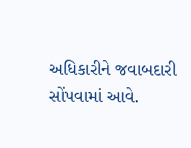અધિકારીને જવાબદારી સોંપવામાં આવે.